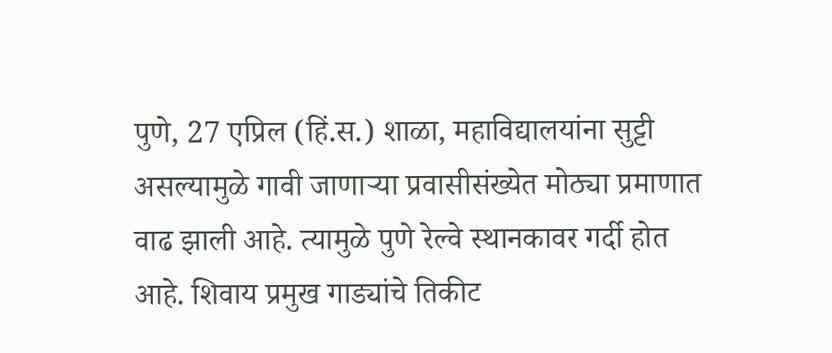पुणे, 27 एप्रिल (हिं.स.) शाळा, महाविद्यालयांना सुट्टी असल्यामुळे गावी जाणाऱ्या प्रवासीसंख्येत मोठ्या प्रमाणात वाढ झाली आहे. त्यामुळे पुणे रेल्वे स्थानकावर गर्दी होत आहे. शिवाय प्रमुख गाड्यांचे तिकीट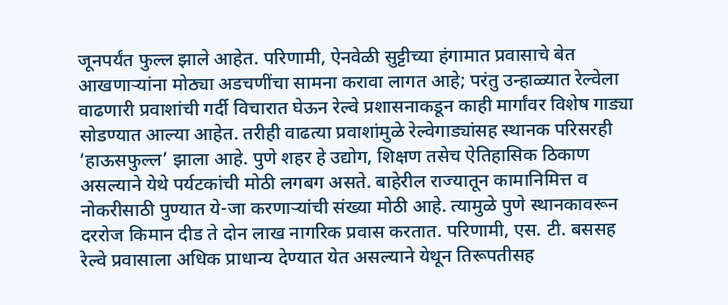जूनपर्यंत फुल्ल झाले आहेत. परिणामी, ऐनवेळी सुट्टीच्या हंगामात प्रवासाचे बेत आखणाऱ्यांना मोठ्या अडचणींचा सामना करावा लागत आहे; परंतु उन्हाळ्यात रेल्वेला वाढणारी प्रवाशांची गर्दी विचारात घेऊन रेल्वे प्रशासनाकडून काही मार्गांवर विशेष गाड्या सोडण्यात आल्या आहेत. तरीही वाढत्या प्रवाशांमुळे रेल्वेगाड्यांसह स्थानक परिसरही ‘हाऊसफुल्ल’ झाला आहे. पुणे शहर हे उद्योग, शिक्षण तसेच ऐतिहासिक ठिकाण असल्याने येथे पर्यटकांची मोठी लगबग असते. बाहेरील राज्यातून कामानिमित्त व नोकरीसाठी पुण्यात ये-जा करणाऱ्यांची संख्या मोठी आहे. त्यामुळे पुणे स्थानकावरून दररोज किमान दीड ते दोन लाख नागरिक प्रवास करतात. परिणामी, एस. टी. बससह रेल्वे प्रवासाला अधिक प्राधान्य देण्यात येत असल्याने येथून तिरूपतीसह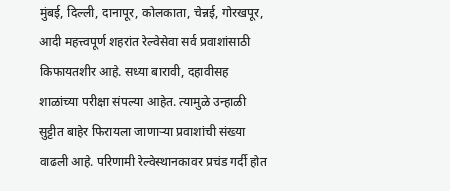मुंबई, दिल्ली, दानापूर, कोलकाता, चेन्नई, गोरखपूर, आदी महत्त्वपूर्ण शहरांत रेल्वेसेवा सर्व प्रवाशांसाठी किफायतशीर आहे. सध्या बारावी, दहावीसह शाळांच्या परीक्षा संपल्या आहेत. त्यामुळे उन्हाळी सुट्टीत बाहेर फिरायला जाणाऱ्या प्रवाशांची संख्या वाढली आहे. परिणामी रेल्वेस्थानकावर प्रचंड गर्दी होत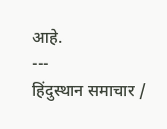आहे.
---
हिंदुस्थान समाचार /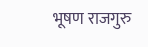भूषण राजगुरु